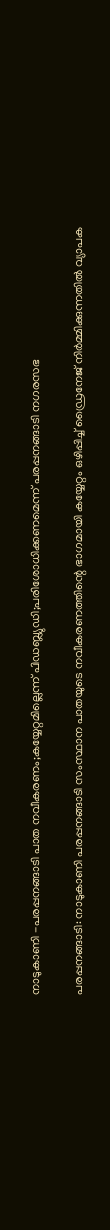നാടുകാണി -പരപ്പനങ്ങാടി പാത നവീകരണം;കയ്യേറ്റമില്ലെന്ന് പിഡബ്ല്യുഡി;പരിശോധിക്കണമെന്ന് പരപ്പനങ്ങാടി നഗരസഭ

പരപ്പനങ്ങാടി: നാടുകാണി പരപ്പനങ്ങാടി സംസ്ഥാന പാതയുടെ നവീകരണത്തിന്റെ ഭാഗമായി കയ്യേറ്റം ഒഴിപ്പിച്ച് ഡ്രൈനേജ് നിര്‍മ്മിക്കുന്നതില്‍ വ്യാപക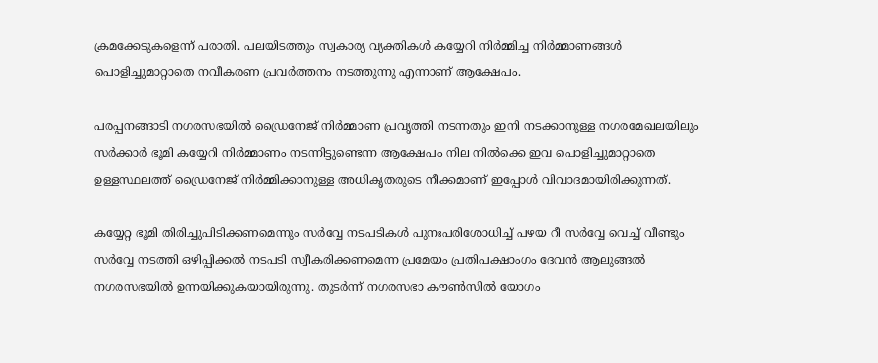ക്രമക്കേടുകളെന്ന് പരാതി. പലയിടത്തും സ്വകാര്യ വ്യക്തികള്‍ കയ്യേറി നിര്‍മ്മിച്ച നിര്‍മ്മാണങ്ങള്‍ പൊളിച്ചുമാറ്റാതെ നവീകരണ പ്രവര്‍ത്തനം നടത്തുന്നു എന്നാണ് ആക്ഷേപം.

പരപ്പനങ്ങാടി നഗരസഭയില്‍ ഡ്രൈനേജ് നിര്‍മ്മാണ പ്രവൃത്തി നടന്നതും ഇനി നടക്കാനുള്ള നഗരമേഖലയിലും സര്‍ക്കാര്‍ ഭൂമി കയ്യേറി നിര്‍മ്മാണം നടന്നിട്ടുണ്ടെന്ന ആക്ഷേപം നില നില്‍ക്കെ ഇവ പൊളിച്ചുമാറ്റാതെ ഉള്ളസ്ഥലത്ത് ഡ്രൈനേജ് നിര്‍മ്മിക്കാനുള്ള അധികൃതരുടെ നീക്കമാണ് ഇപ്പോള്‍ വിവാദമായിരിക്കുന്നത്.

കയ്യേറ്റ ഭൂമി തിരിച്ചുപിടിക്കണമെന്നും സര്‍വ്വേ നടപടികള്‍ പുനഃപരിശോധിച്ച് പഴയ റീ സര്‍വ്വേ വെച്ച് വീണ്ടും സര്‍വ്വേ നടത്തി ഒഴിപ്പിക്കല്‍ നടപടി സ്വീകരിക്കണമെന്ന പ്രമേയം പ്രതിപക്ഷാംഗം ദേവന്‍ ആലുങ്ങല്‍ നഗരസഭയില്‍ ഉന്നയിക്കുകയായിരുന്നു. തുടര്‍ന്ന് നഗരസഭാ കൗണ്‍സില്‍ യോഗം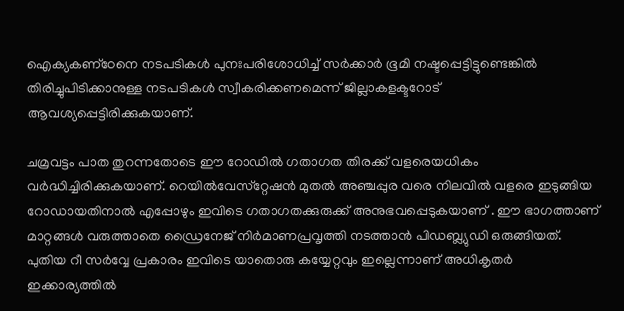ഐക്യകണ്‌ഠേനെ നടപടികള്‍ പുനഃപരിശോധിച്ച് സര്‍ക്കാര്‍ ഭൂമി നഷ്ടപ്പെട്ടിട്ടുണ്ടെങ്കില്‍ തിരിച്ചുപിടിക്കാനുള്ള നടപടികള്‍ സ്വീകരിക്കണമെന്ന് ജില്ലാകളക്ടറോട് ആവശ്യപ്പെട്ടിരിക്കുകയാണ്.

ചമ്രവട്ടം പാത തുറന്നതോടെ ഈ റോഡില്‍ ഗതാഗത തിരക്ക് വളരെയധികം വര്‍ദ്ധിച്ചിരിക്കുകയാണ്. റെയില്‍വേസ്‌റ്റേഷന്‍ മുതല്‍ അഞ്ചപ്പുര വരെ നിലവില്‍ വളരെ ഇടുങ്ങിയ റോഡായതിനാല്‍ എപ്പോഴും ഇവിടെ ഗതാഗതക്കുരുക്ക് അനുഭവപ്പെടുകയാണ് . ഈ ഭാഗത്താണ് മാറ്റങ്ങള്‍ വരുത്താതെ ഡ്രൈനേജ് നിര്‍മാണപ്രവൃത്തി നടത്താന്‍ പിഡബ്ല്യുഡി ഒരുങ്ങിയത്. പുതിയ റീ സര്‍വ്വേ പ്രകാരം ഇവിടെ യാതൊരു കയ്യേറ്റവും ഇല്ലെന്നാണ് അധികൃതര്‍ ഇക്കാര്യത്തില്‍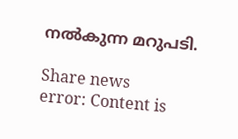നല്‍കുന്ന മറുപടി.

Share news
error: Content is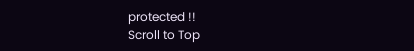protected !!
Scroll to Top